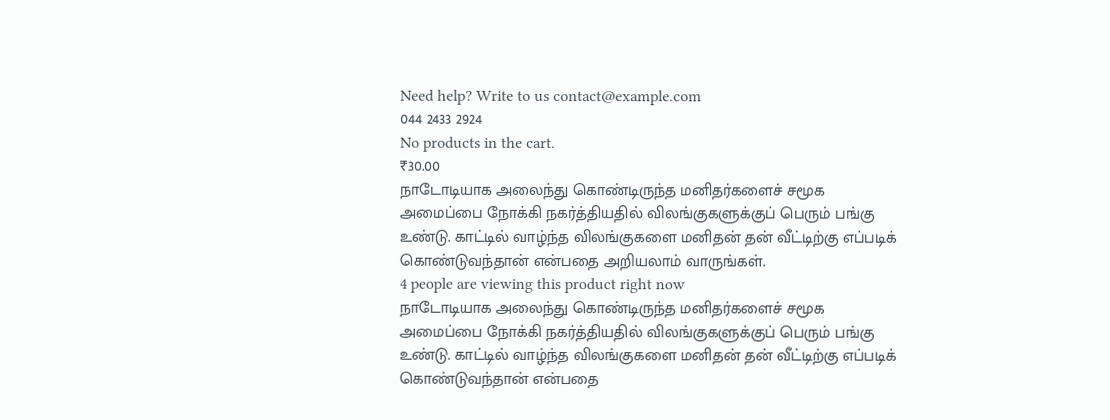Need help? Write to us contact@example.com
044 2433 2924
No products in the cart.
₹30.00
நாடோடியாக அலைந்து கொண்டிருந்த மனிதர்களைச் சமூக அமைப்பை நோக்கி நகர்த்தியதில் விலங்குகளுக்குப் பெரும் பங்கு உண்டு. காட்டில் வாழ்ந்த விலங்குகளை மனிதன் தன் வீட்டிற்கு எப்படிக் கொண்டுவந்தான் என்பதை அறியலாம் வாருங்கள்.
4 people are viewing this product right now
நாடோடியாக அலைந்து கொண்டிருந்த மனிதர்களைச் சமூக அமைப்பை நோக்கி நகர்த்தியதில் விலங்குகளுக்குப் பெரும் பங்கு உண்டு. காட்டில் வாழ்ந்த விலங்குகளை மனிதன் தன் வீட்டிற்கு எப்படிக் கொண்டுவந்தான் என்பதை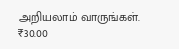அறியலாம் வாருங்கள்.
₹30.00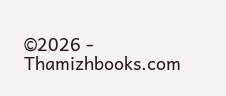©2026 - Thamizhbooks.com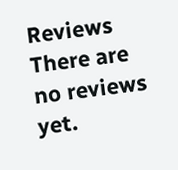Reviews
There are no reviews yet.